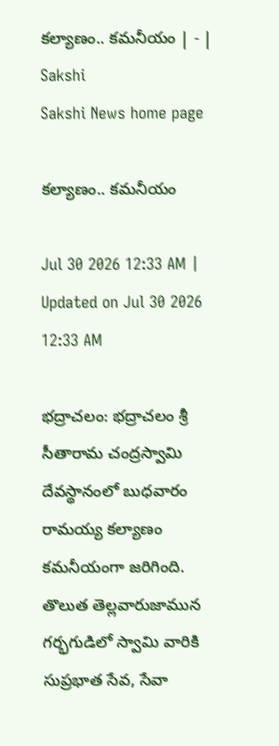కల్యాణం.. కమనీయం | - | Sakshi
Sakshi News home page

కల్యాణం.. కమనీయం

Jul 30 2026 12:33 AM | Updated on Jul 30 2026 12:33 AM

భద్రాచలం: భద్రాచలం శ్రీ సీతారామ చంద్రస్వామి దేవస్థానంలో బుధవారం రామయ్య కల్యాణం కమనీయంగా జరిగింది. తొలుత తెల్లవారుజామున గర్భగుడిలో స్వామి వారికి సుప్రభాత సేవ, సేవా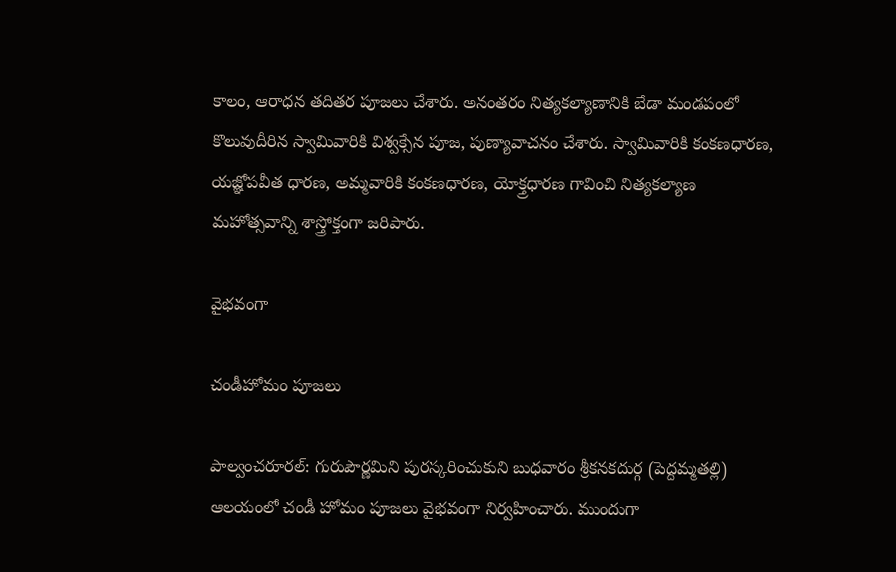కాలం, ఆరాధన తదితర పూజలు చేశారు. అనంతరం నిత్యకల్యాణానికి బేడా మండపంలో కొలువుదీరిన స్వామివారికి విశ్వక్సేన పూజ, పుణ్యావాచనం చేశారు. స్వామివారికి కంకణధారణ, యజ్ఞోపవీత ధారణ, అమ్మవారికి కంకణధారణ, యోక్త్రధారణ గావించి నిత్యకల్యాణ మహోత్సవాన్ని శాస్త్రోక్తంగా జరిపారు.

వైభవంగా

చండీహోమం పూజలు

పాల్వంచరూరల్‌: గురుపౌర్ణమిని పురస్కరించుకుని బుధవారం శ్రీకనకదుర్గ (పెద్దమ్మతల్లి) ఆలయంలో చండీ హోమం పూజలు వైభవంగా నిర్వహించారు. ముందుగా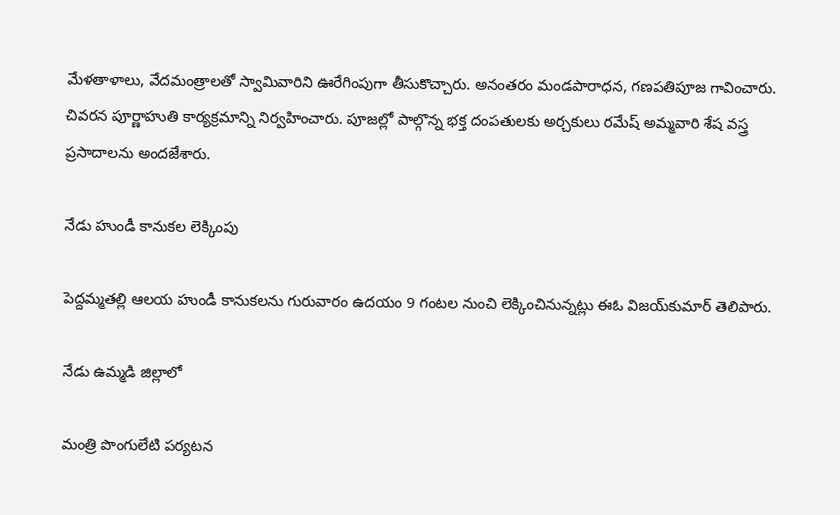మేళతాళాలు, వేదమంత్రాలతో స్వామివారిని ఊరేగింపుగా తీసుకొచ్చారు. అనంతరం మండపారాధన, గణపతిపూజ గావించారు. చివరన పూర్ణాహుతి కార్యక్రమాన్ని నిర్వహించారు. పూజల్లో పాల్గొన్న భక్త దంపతులకు అర్చకులు రమేష్‌ అమ్మవారి శేష వస్త్ర ప్రసాదాలను అందజేశారు.

నేడు హుండీ కానుకల లెక్కింపు

పెద్దమ్మతల్లి ఆలయ హుండీ కానుకలను గురువారం ఉదయం 9 గంటల నుంచి లెక్కించినున్నట్లు ఈఓ విజయ్‌కుమార్‌ తెలిపారు.

నేడు ఉమ్మడి జిల్లాలో

మంత్రి పొంగులేటి పర్యటన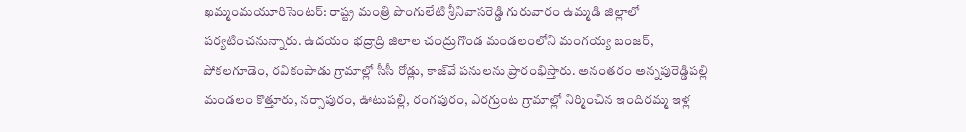ఖమ్మంమయూరిసెంటర్‌: రాష్ట్ర మంత్రి పొంగులేటి శ్రీనివాసరెడ్డి గురువారం ఉమ్మడి జిల్లాలో పర్యటించనున్నారు. ఉదయం భద్రాద్రి జిలాల చంద్రుగొండ మండలంలోని మంగయ్య బంజర్‌, పోకలగూడెం, రవికంపాడు గ్రామాల్లో సీసీ రోడ్లు, కాజ్‌వే పనులను ప్రారంభిస్తారు. అనంతరం అన్నపురెడ్డిపల్లి మండలం కొత్తూరు, నర్సాపురం, ఊటుపల్లి, రంగపురం, ఎరగ్రుంట గ్రామాల్లో నిర్మించిన ఇందిరమ్మ ఇళ్ల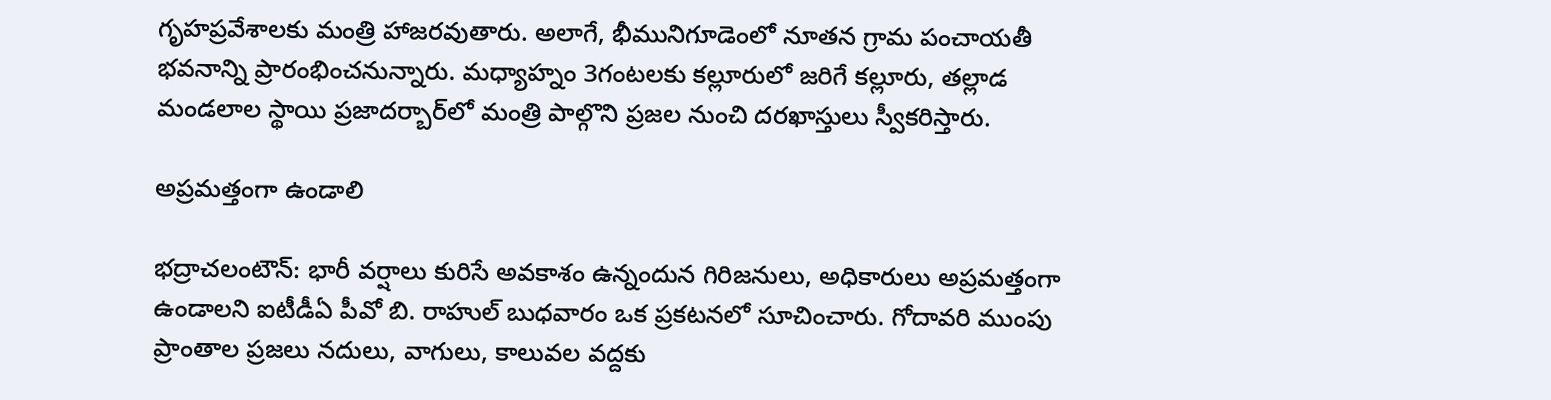గృహప్రవేశాలకు మంత్రి హాజరవుతారు. అలాగే, భీమునిగూడెంలో నూతన గ్రామ పంచాయతీ భవనాన్ని ప్రారంభించనున్నారు. మధ్యాహ్నం 3గంటలకు కల్లూరులో జరిగే కల్లూరు, తల్లాడ మండలాల స్థాయి ప్రజాదర్బార్‌లో మంత్రి పాల్గొని ప్రజల నుంచి దరఖాస్తులు స్వీకరిస్తారు.

అప్రమత్తంగా ఉండాలి

భద్రాచలంటౌన్‌: భారీ వర్షాలు కురిసే అవకాశం ఉన్నందున గిరిజనులు, అధికారులు అప్రమత్తంగా ఉండాలని ఐటీడీఏ పీవో బి. రాహుల్‌ బుధవారం ఒక ప్రకటనలో సూచించారు. గోదావరి ముంపు ప్రాంతాల ప్రజలు నదులు, వాగులు, కాలువల వద్దకు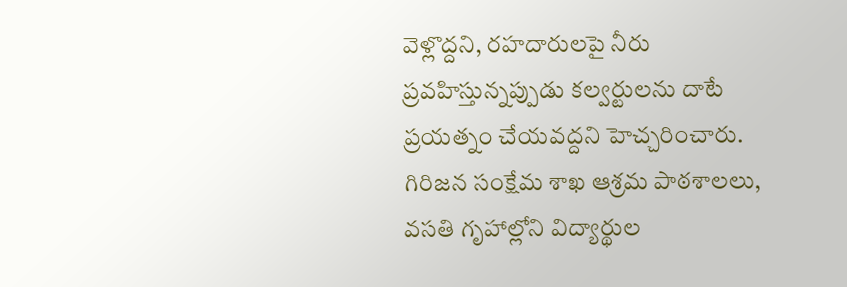వెళ్లొద్దని, రహదారులపై నీరు ప్రవహిస్తున్నప్పుడు కల్వర్టులను దాటే ప్రయత్నం చేయవద్దని హెచ్చరించారు. గిరిజన సంక్షేమ శాఖ ఆశ్రమ పాఠశాలలు, వసతి గృహాల్లోని విద్యార్థుల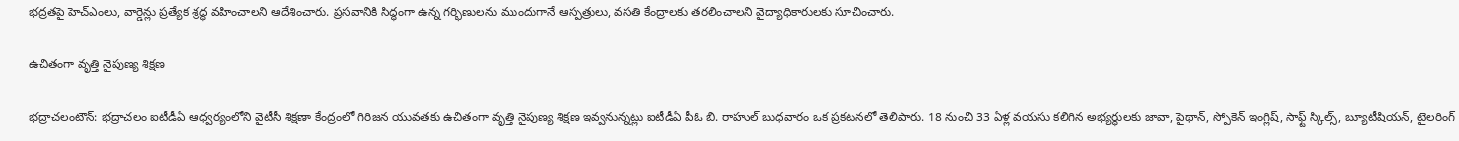భద్రతపై హెచ్‌ఎంలు, వార్డెన్లు ప్రత్యేక శ్రద్ధ వహించాలని ఆదేశించారు. ప్రసవానికి సిద్ధంగా ఉన్న గర్భిణులను ముందుగానే ఆస్పత్రులు, వసతి కేంద్రాలకు తరలించాలని వైద్యాధికారులకు సూచించారు.

ఉచితంగా వృత్తి నైపుణ్య శిక్షణ

భద్రాచలంటౌన్‌: భద్రాచలం ఐటీడీఏ ఆధ్వర్యంలోని వైటీసీ శిక్షణా కేంద్రంలో గిరిజన యువతకు ఉచితంగా వృత్తి నైపుణ్య శిక్షణ ఇవ్వనున్నట్లు ఐటీడీఏ పీఓ బి. రాహుల్‌ బుధవారం ఒక ప్రకటనలో తెలిపారు. 18 నుంచి 33 ఏళ్ల వయసు కలిగిన అభ్యర్థులకు జావా, పైథాన్‌, స్పోకెన్‌ ఇంగ్లిష్‌, సాఫ్ట్‌ స్కిల్స్‌, బ్యూటీషియన్‌, టైలరింగ్‌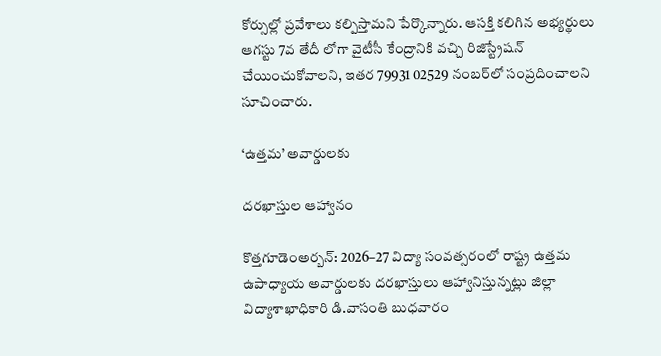కోర్సుల్లో ప్రవేశాలు కల్పిస్తామని పేర్కొన్నారు. ఆసక్తి కలిగిన అభ్యర్థులు ఆగస్టు 7వ తేదీ లోగా వైటీసీ కేంద్రానికి వచ్చి రిజిస్ట్రేషన్‌ చేయించుకోవాలని, ఇతర 79931 02529 నంబర్‌లో సంప్రదించాలని సూచించారు.

‘ఉత్తమ’ అవార్డులకు

దరఖాస్తుల ఆహ్వానం

కొత్తగూడెంఅర్బన్‌: 2026–27 విద్యా సంవత్సరంలో రాష్ట్ర ఉత్తమ ఉపాధ్యాయ అవార్డులకు దరఖాస్తులు ఆహ్వానిస్తున్నట్లు జిల్లా విద్యాశాఖాధికారి డి.వాసంతి బుధవారం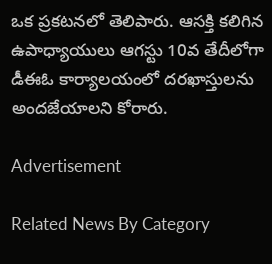ఒక ప్రకటనలో తెలిపారు. ఆసక్తి కలిగిన ఉపాధ్యాయులు ఆగస్టు 10వ తేదీలోగా డీఈఓ కార్యాలయంలో దరఖాస్తులను అందజేయాలని కోరారు.

Advertisement

Related News By Category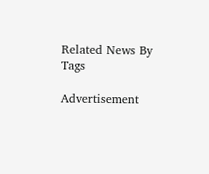Related News By Tags

Advertisement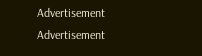Advertisement
Advertisement